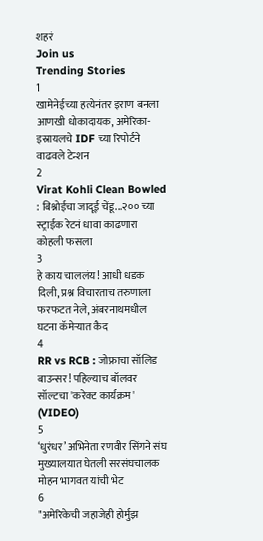शहरं
Join us
Trending Stories
1
खामेनेईच्या हत्येनंतर इराण बनला आणखी धोकादायक, अमेरिका-इस्रायलचे IDF च्या रिपोर्टने वाढवले टेन्शन
2
Virat Kohli Clean Bowled : बिश्नोईचा जादूई चेंडू...२०० च्या स्ट्राईक रेटनं धावा काढणारा कोहली फसला
3
हे काय चाललंय! आधी धडक दिली, प्रश्न विचारताच तरुणाला फरफटत नेले, अंबरनाथमधील घटना कॅमेऱ्यात कैद
4
RR vs RCB : जोफ्राचा सॉलिड बाउन्सर! पहिल्याच बॉलवर सॉल्टचा 'करेक्ट कार्यक्रम' (VIDEO)
5
‘धुरंधर’ अभिनेता रणवीर सिंगने संघ मुख्यालयात घेतली सरसंघचालक मोहन भागवत यांची भेट
6
"अमेरिकेची जहाजेही होर्मुझ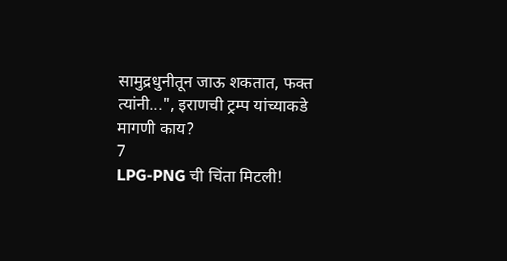सामुद्रधुनीतून जाऊ शकतात, फक्त त्यांनी...", इराणची ट्रम्प यांच्याकडे मागणी काय?
7
LPG-PNG ची चिंता मिटली!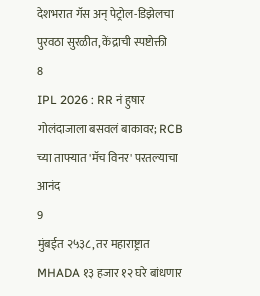देशभरात गॅस अन् पेट्रोल-डिझेलचा पुरवठा सुरळीत, केंद्राची स्पष्टोक्ती
8
IPL 2026 : RR नं हुषार गोलंदाजाला बसवलं बाकावर; RCB च्या ताफ्यात 'मॅच विनर' परतल्याचा आनंद
9
मुंबईत २५३८, तर महाराष्ट्रात MHADA १३ हजार १२ घरे बांधणार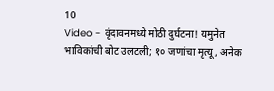10
Video - वृंदावनमध्ये मोठी दुर्घटना! यमुनेत भाविकांची बोट उलटली; १० जणांचा मृत्यू, अनेक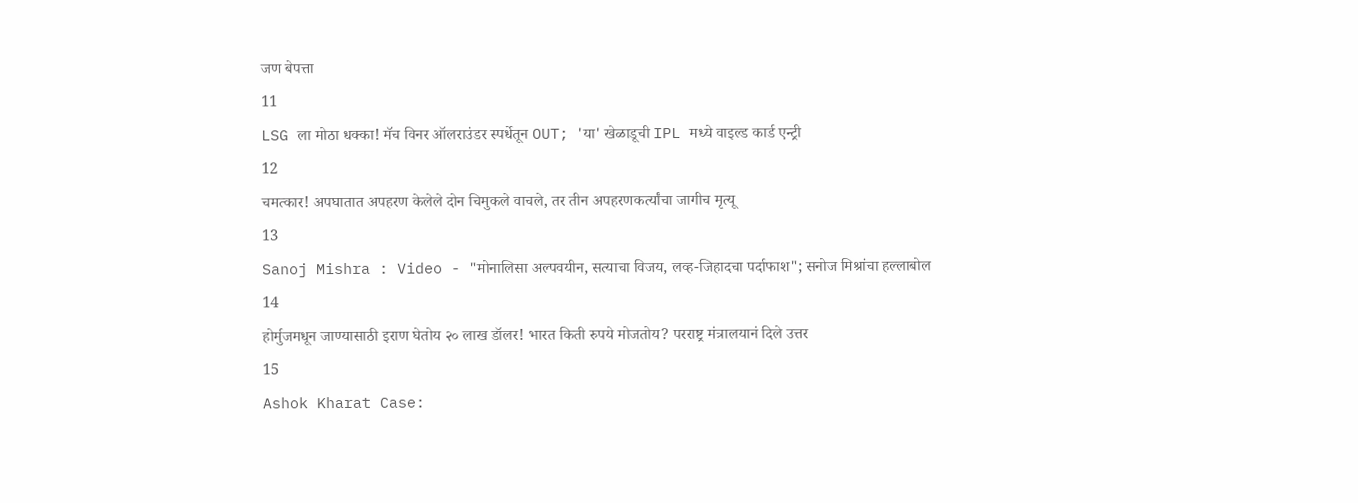जण बेपत्ता
11
LSG ला मोठा धक्का! मॅच विनर ऑलराउंडर स्पर्धेतून OUT; 'या' खेळाडूची IPL मध्ये वाइल्ड कार्ड एन्ट्री
12
चमत्कार! अपघातात अपहरण केलेले दोन चिमुकले वाचले, तर तीन अपहरणकर्त्यांचा जागीच मृत्यू
13
Sanoj Mishra : Video - "मोनालिसा अल्पवयीन, सत्याचा विजय, लव्ह-जिहादचा पर्दाफाश"; सनोज मिश्रांचा हल्लाबोल
14
होर्मुजमधून जाण्यासाठी इराण घेतोय २० लाख डॉलर! भारत किती रुपये मोजतोय? परराष्ट्र मंत्रालयानं दिले उत्तर
15
Ashok Kharat Case: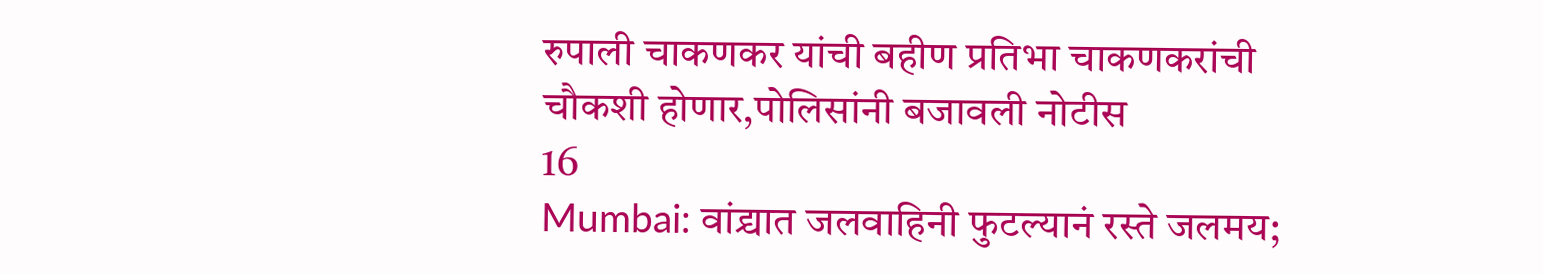रुपाली चाकणकर यांची बहीण प्रतिभा चाकणकरांची चौकशी होणार,पोलिसांनी बजावली नोटीस
16
Mumbai: वांद्र्यात जलवाहिनी फुटल्यानं रस्ते जलमय;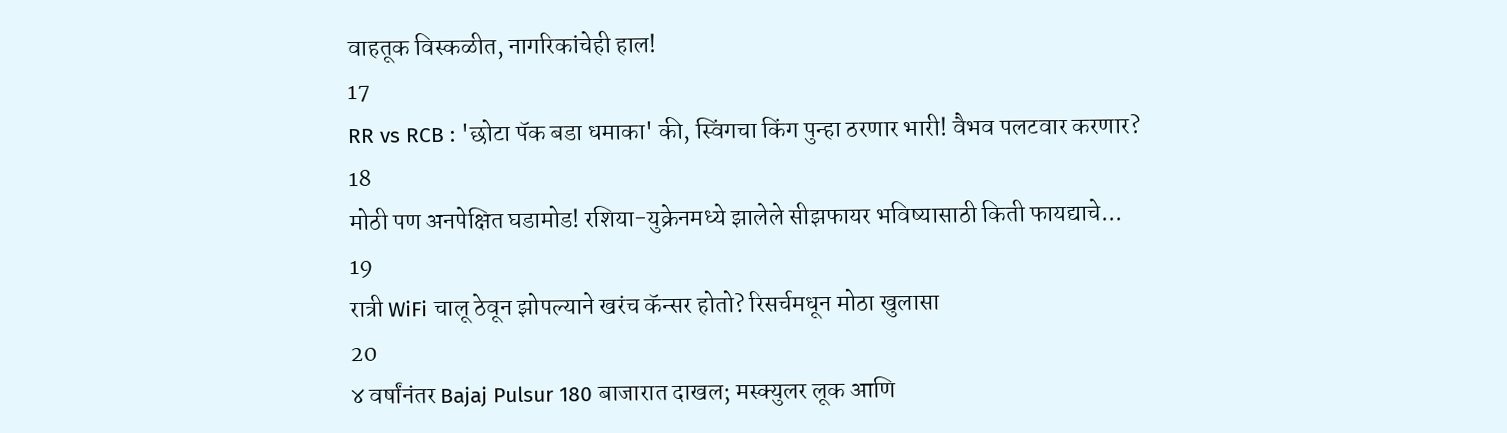वाहतूक विस्कळीत, नागरिकांचेही हाल!
17
RR vs RCB : 'छोटा पॅक बडा धमाका' की, स्विंगचा किंग पुन्हा ठरणार भारी! वैभव पलटवार करणार?
18
मोठी पण अनपेक्षित घडामोड! रशिया-युक्रेनमध्ये झालेले सीझफायर भविष्यासाठी किती फायद्याचे...
19
रात्री WiFi चालू ठेवून झोपल्याने खरंच कॅन्सर होतो? रिसर्चमधून मोठा खुलासा
20
४ वर्षांनंतर Bajaj Pulsur 180 बाजारात दाखल; मस्क्युलर लूक आणि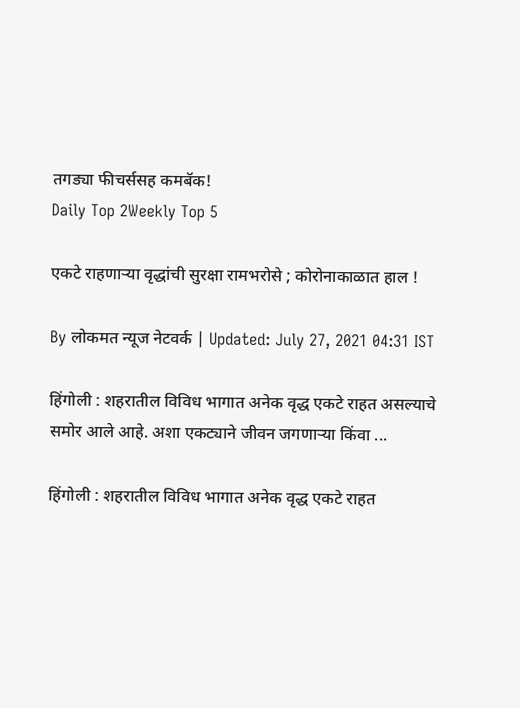तगड्या फीचर्ससह कमबॅक!
Daily Top 2Weekly Top 5

एकटे राहणाऱ्या वृद्धांची सुरक्षा रामभरोसे ; कोरोनाकाळात हाल !

By लोकमत न्यूज नेटवर्क | Updated: July 27, 2021 04:31 IST

हिंगोली : शहरातील विविध भागात अनेक वृद्ध एकटे राहत असल्याचे समोर आले आहे. अशा एकट्याने जीवन जगणाऱ्या किंवा ...

हिंगोली : शहरातील विविध भागात अनेक वृद्ध एकटे राहत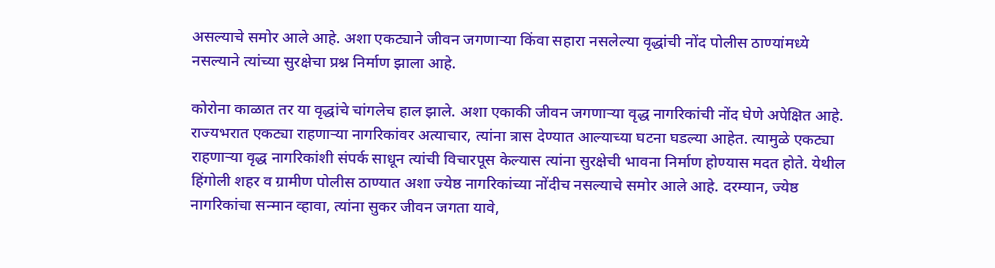असल्याचे समोर आले आहे. अशा एकट्याने जीवन जगणाऱ्या किंवा सहारा नसलेल्या वृद्धांची नोंद पोलीस ठाण्यांमध्ये नसल्याने त्यांच्या सुरक्षेचा प्रश्न निर्माण झाला आहे.

कोरोना काळात तर या वृद्धांचे चांगलेच हाल झाले. अशा एकाकी जीवन जगणाऱ्या वृद्ध नागरिकांची नोंद घेणे अपेक्षित आहे. राज्यभरात एकट्या राहणाऱ्या नागरिकांवर अत्याचार, त्यांना त्रास देण्यात आल्याच्या घटना घडल्या आहेत. त्यामुळे एकट्या राहणाऱ्या वृद्ध नागरिकांशी संपर्क साधून त्यांची विचारपूस केल्यास त्यांना सुरक्षेची भावना निर्माण होण्यास मदत होते. येथील हिंगोली शहर व ग्रामीण पोलीस ठाण्यात अशा ज्येष्ठ नागरिकांच्या नोंदीच नसल्याचे समोर आले आहे. दरम्यान, ज्येष्ठ नागरिकांचा सन्मान व्हावा, त्यांना सुकर जीवन जगता यावे,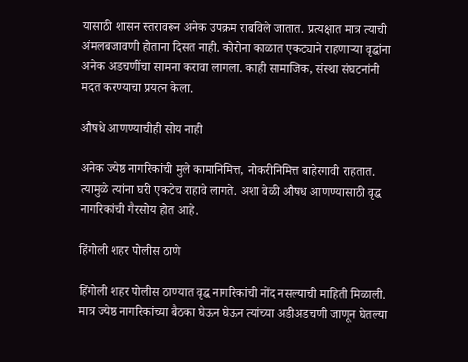यासाठी शासन स्तरावरून अनेक उपक्रम राबविले जातात. प्रत्यक्षात मात्र त्याची अंमलबजावणी होताना दिसत नाही. कोरोना काळात एकट्याने राहणाऱ्या वृद्धांना अनेक अडचणींचा सामना करावा लागला. काही सामाजिक, संस्था संघटनांनी मदत करण्याचा प्रयत्न केला.

औषधे आणण्याचीही सोय नाही

अनेक ज्येष्ठ नागरिकांची मुले कामानिमित्त, नोकरीनिमित्त बाहेरगावी राहतात. त्यामुळे त्यांना घरी एकटेच राहावे लागते. अशा वेळी औषध आणण्यासाठी वृद्ध नागरिकांची गैरसोय होत आहे.

हिंगोली शहर पोलीस ठाणे

हिंगोली शहर पोलीस ठाण्यात वृद्ध नागरिकांची नोंद नसल्याची माहिती मिळाली. मात्र ज्येष्ठ नागरिकांच्या बैठका घेऊन घेऊन त्यांच्या अडीअडचणी जाणून घेतल्या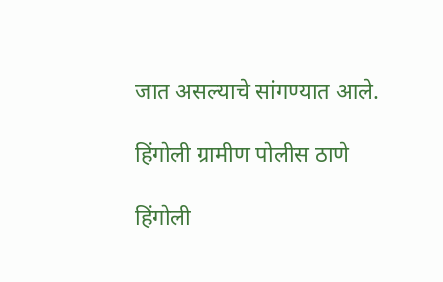जात असल्याचे सांगण्यात आले.

हिंगोली ग्रामीण पोलीस ठाणे

हिंगोली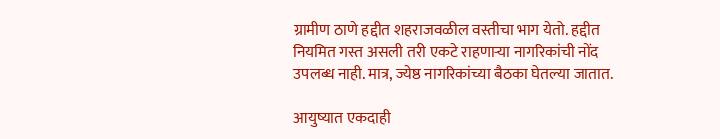ग्रामीण ठाणे हद्दीत शहराजवळील वस्तीचा भाग येतो. हद्दीत नियमित गस्त असली तरी एकटे राहणाऱ्या नागरिकांची नोंद उपलब्ध नाही. मात्र, ज्येष्ठ नागरिकांच्या बैठका घेतल्या जातात.

आयुष्यात एकदाही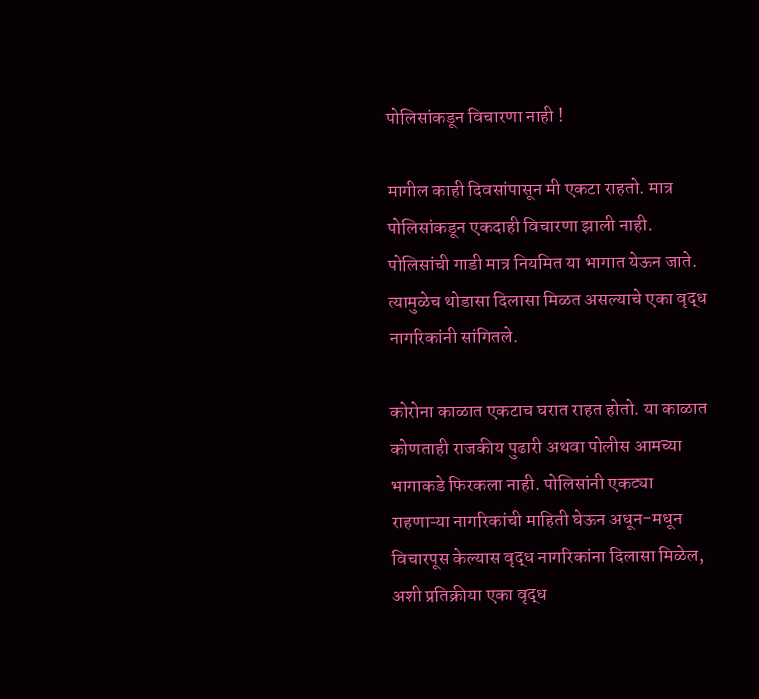पोलिसांकडून विचारणा नाही !

मागील काही दिवसांपासून मी एकटा राहतो. मात्र पोलिसांकडून एकदाही विचारणा झाली नाही. पोलिसांची गाडी मात्र नियमित या भागात येऊन जाते. त्यामुळेच थोडासा दिलासा मिळत असल्याचे एका वृद्ध नागरिकांनी सांगितले.

कोरोना काळात एकटाच घरात राहत होतो. या काळात कोणताही राजकीय पुढारी अथवा पोलीस आमच्या भागाकडे फिरकला नाही. पोलिसांनी एकट्या राहणाऱ्या नागरिकांची माहिती घेऊन अधून-मधून विचारपूस केल्यास वृद्ध नागरिकांना दिलासा मिळेल, अशी प्रतिक्रीया एका वृद्ध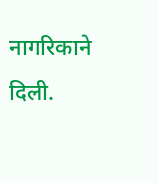नागरिकाने दिली.